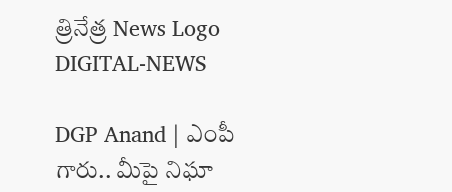త్రినేత్ర News Logo
DIGITAL-NEWS

DGP Anand | ఎంపీ గారు.. మీపై నిఘా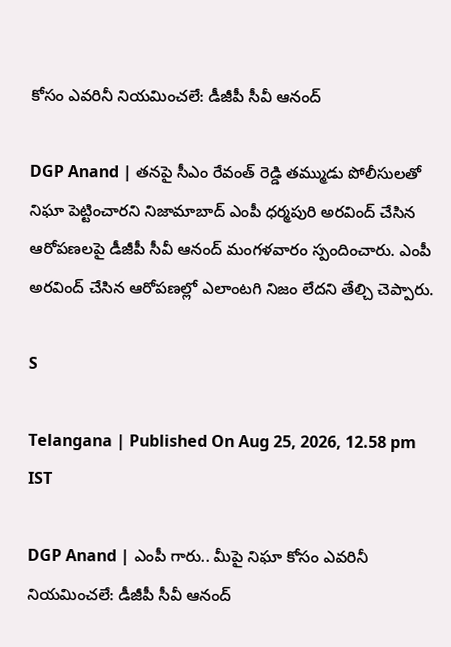కోసం ఎవ‌రినీ నియ‌మించ‌లే: డీజీపీ సీవీ ఆనంద్

DGP Anand | త‌న‌పై సీఎం రేవంత్ రెడ్డి త‌మ్ముడు పోలీసుల‌తో నిఘా పెట్టించార‌ని నిజామాబాద్ ఎంపీ ధ‌ర్మ‌పురి అర‌వింద్ చేసిన ఆరోప‌ణ‌ల‌పై డీజీపీ సీవీ ఆనంద్ మంగ‌ళ‌వారం స్పందించారు. ఎంపీ అర‌వింద్ చేసిన ఆరోప‌ణ‌ల్లో ఎలాంట‌గి నిజం లేదని తేల్చి చెప్పారు.

S

Telangana | Published On Aug 25, 2026, 12.58 pm IST

DGP Anand | ఎంపీ గారు.. మీపై నిఘా కోసం ఎవ‌రినీ నియ‌మించ‌లే: డీజీపీ సీవీ ఆనంద్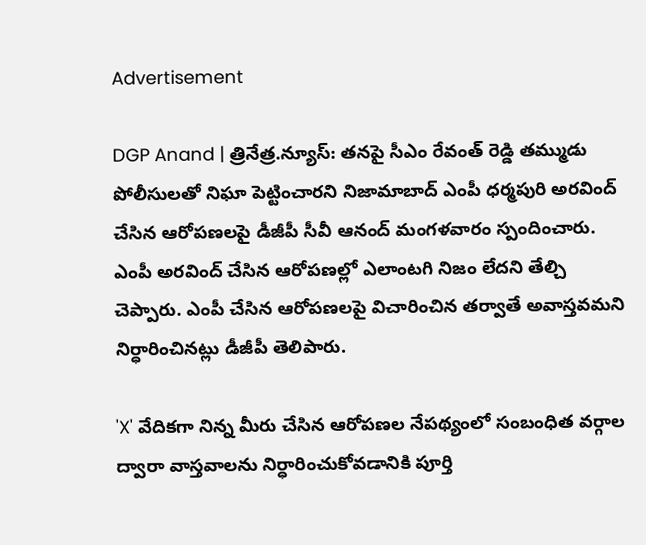Advertisement

DGP Anand | త్రినేత్ర‌.న్యూస్‌: త‌న‌పై సీఎం రేవంత్ రెడ్డి త‌మ్ముడు పోలీసుల‌తో నిఘా పెట్టించార‌ని నిజామాబాద్ ఎంపీ ధ‌ర్మ‌పురి అర‌వింద్ చేసిన ఆరోప‌ణ‌ల‌పై డీజీపీ సీవీ ఆనంద్ మంగ‌ళ‌వారం స్పందించారు. ఎంపీ అర‌వింద్ చేసిన ఆరోప‌ణ‌ల్లో ఎలాంట‌గి నిజం లేదని తేల్చి చెప్పారు. ఎంపీ చేసిన ఆరోప‌ణ‌ల‌పై విచారించిన త‌ర్వాతే అవాస్త‌వ‌మ‌ని నిర్ధారించిన‌ట్లు డీజీపీ తెలిపారు.

'X' వేదికగా నిన్న‌ మీరు చేసిన ఆరోపణల నేపథ్యంలో సంబంధిత వర్గాల ద్వారా వాస్తవాలను నిర్ధారించుకోవడానికి పూర్తి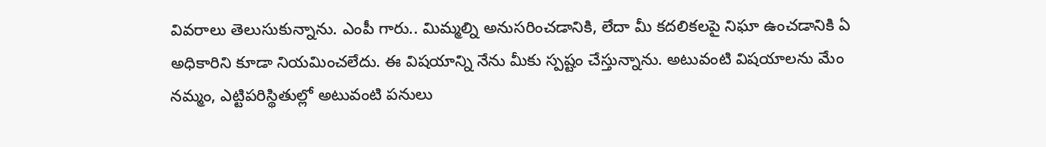వివరాలు తెలుసుకున్నాను. ఎంపీ గారు.. మిమ్మల్ని అనుసరించడానికి, లేదా మీ కదలికలపై నిఘా ఉంచడానికి ఏ అధికారిని కూడా నియమించలేదు. ఈ విష‌యాన్ని నేను మీకు స్ప‌ష్టం చేస్తున్నాను. అటువంటి విష‌యాల‌ను మేం నమ్మం, ఎట్టిప‌రిస్థితుల్లో అటువంటి ప‌నులు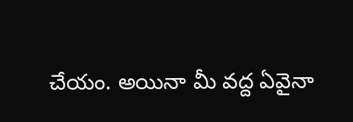చేయం. అయినా మీ వద్ద ఏవైనా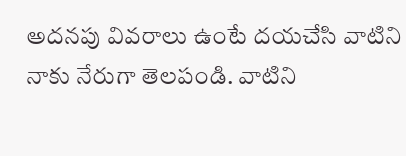అదనపు వివరాలు ఉంటే దయచేసి వాటిని నాకు నేరుగా తెల‌పండి. వాటిని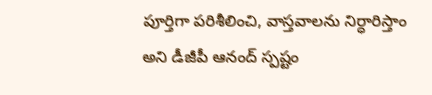పూర్తిగా పరిశీలించి, వాస్తవాలను నిర్ధారిస్తాం అని డీజీపీ ఆనంద్ స్ప‌ష్టం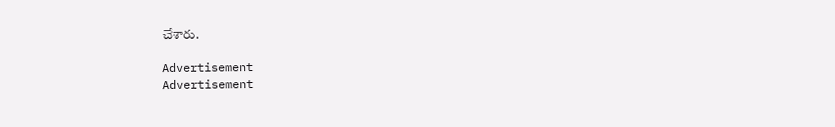చేశారు.

Advertisement
Advertisement